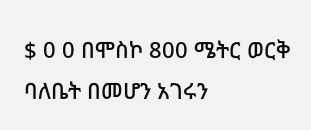$ 0 0 በሞስኮ 800 ሜትር ወርቅ ባለቤት በመሆን አገሩን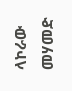ላኮራው መሃመድ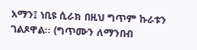አማን፤ ነቢዩ ሲራክ በዚህ ግጥም ኩራቱን ገልጾዋል፡፡ (ግጥሙን ለማንበብ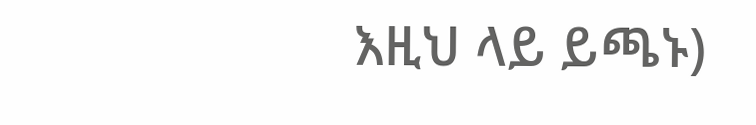እዚህ ላይ ይጫኑ)